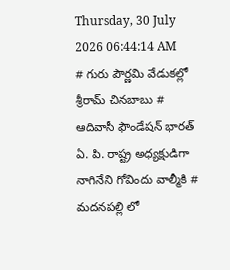Thursday, 30 July 2026 06:44:14 AM
# గురు పౌర్ణమి వేడుకల్లో శ్రీరామ్ చినబాబు # ఆదివాసీ ఫౌండేషన్ భారత్ ఏ. పి. రాష్ట్ర అధ్యక్షుడిగా నాగినేని గోవిందు వాల్మీకి # మదనపల్లి లో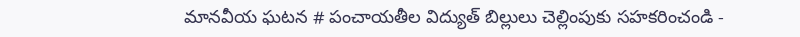మానవీయ ఘటన # పంచాయతీల విద్యుత్ బిల్లులు చెల్లింపుకు సహకరించండి -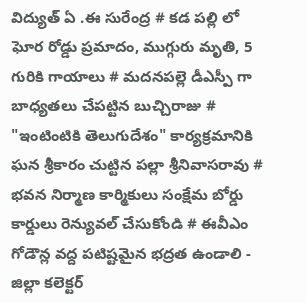విద్యుత్ ఏ .ఈ సురేంద్ర # కడ పల్లి లో ఘోర రోడ్డు ప్రమాదం, ముగ్గురు మృతి, 5 గురికి గాయాలు # మదనపల్లె డీఎస్పీ గా బాధ్యతలు చేపట్టిన బుచ్చిరాజు # "ఇంటింటికి తెలుగుదేశం" కార్యక్రమానికి ఘన శ్రీకారం చుట్టిన పల్లా శ్రీనివాసరావు # భవన నిర్మాణ కార్మికులు సంక్షేమ బోర్డు కార్డులు రెన్యువల్ చేసుకోండి # ఈవీఎం గోడౌన్ల వద్ద పటిష్టమైన భద్రత ఉండాలి - జిల్లా కలెక్టర్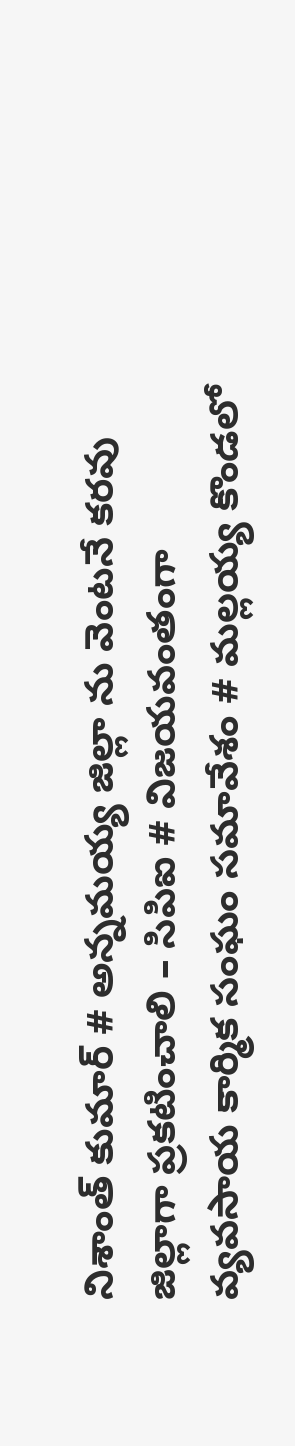నిశాంత్ కుమార్ # అన్నమయ్య జిల్లా ను వెంటనే కరవు జిల్లాగా ప్రకటించాలి – సిపిఐ # విజయవంతంగా వ్యవసాయ కార్మిక సంఘం సమావేశం # మల్లయ్య కొండలో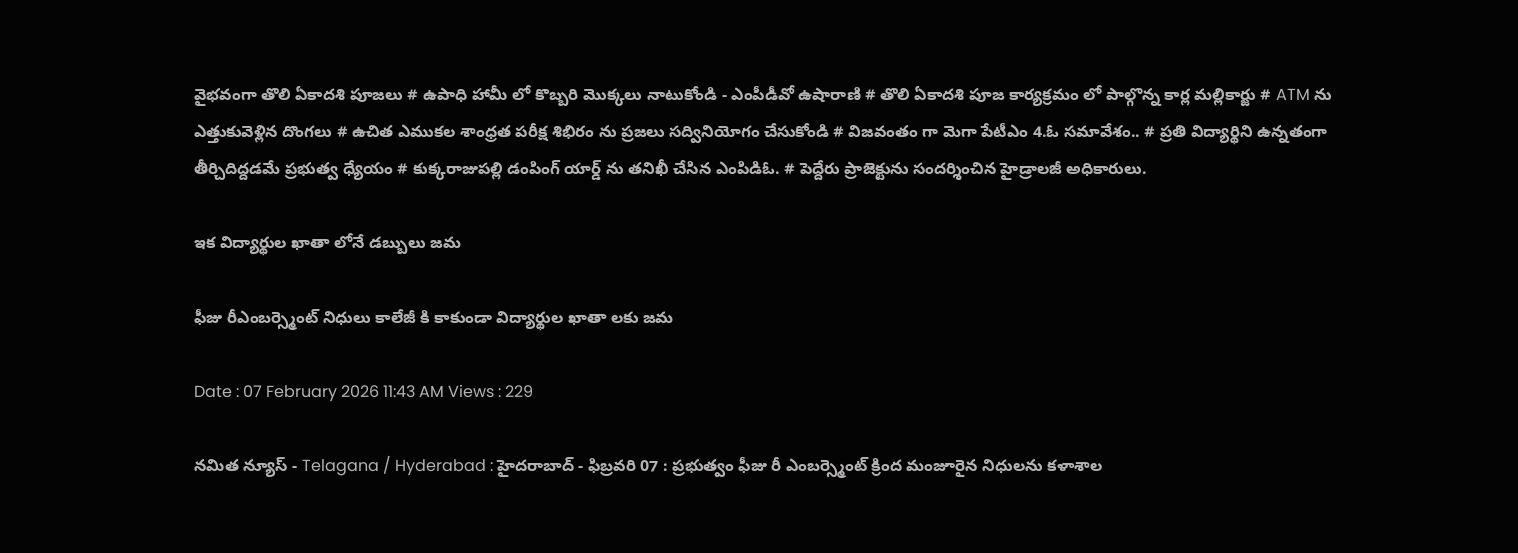వైభవంగా తొలి ఏకాదశి పూజలు # ఉపాధి హామీ లో కొబ్బరి మొక్కలు నాటుకోండి - ఎంపీడీవో ఉషారాణి # తొలి ఏకాదశి పూజ కార్యక్రమం లో పాల్గొన్న కార్ల మల్లికార్జు # ATM ను ఎత్తుకువెళ్లిన దొంగలు # ఉచిత ఎముకల శాంధ్రత పరీక్ష శిభిరం ను ప్రజలు సద్వినియోగం చేసుకోండి # విజవంతం గా మెగా పేటీఎం 4.ఓ సమావేశం.. # ప్రతి విద్యార్థిని ఉన్నతంగా తీర్చిదిద్దడమే ప్రభుత్వ ధ్యేయం # కుక్కరాజుపల్లి డంపింగ్ యార్డ్ ను తనిఖీ చేసిన ఎంపిడిఓ. # పెద్దేరు ప్రాజెక్టును సందర్శించిన హైడ్రాలజీ అధికారులు.

ఇక విద్యార్థుల ఖాతా లోనే డబ్బులు జమ

ఫీజు రీఎంబర్స్మెంట్ నిధులు కాలేజీ కి కాకుండా విద్యార్థుల ఖాతా లకు జమ

Date : 07 February 2026 11:43 AM Views : 229

నమిత న్యూస్ - Telagana / Hyderabad : హైదరాబాద్ - ఫిబ్రవరి 07 : ప్రభుత్వం ఫీజు రీ ఎంబర్స్మెంట్ క్రింద మంజూరైన నిధులను కళాశాల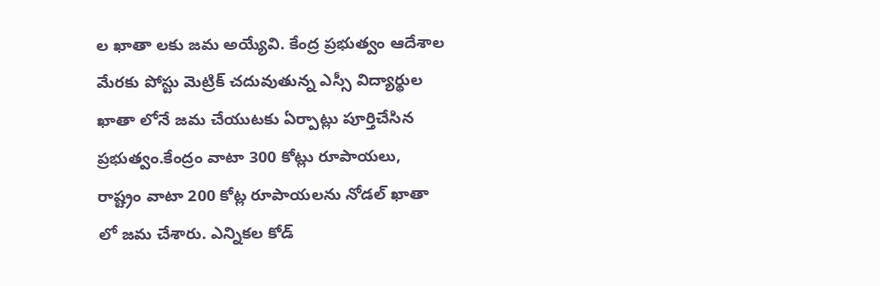ల ఖాతా లకు జమ అయ్యేవి. కేంద్ర ప్రభుత్వం ఆదేశాల మేరకు పోస్టు మెట్రిక్ చదువుతున్న ఎస్సీ విద్యార్థుల ఖాతా లోనే జమ చేయుటకు ఏర్పాట్లు పూర్తిచేసిన ప్రభుత్వం.కేంద్రం వాటా 300 కోట్లు రూపాయలు, రాష్ట్రం వాటా 200 కోట్ల రూపాయలను నోడల్ ఖాతా లో జమ చేశారు. ఎన్నికల కోడ్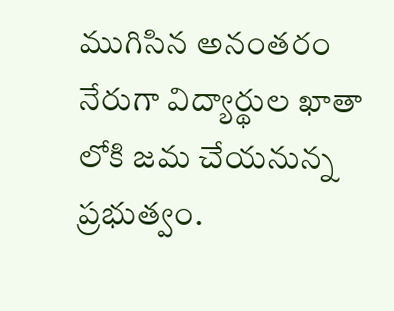ముగిసిన అనంతరం నేరుగా విద్యార్థుల ఖాతా లోకి జమ చేయనున్న ప్రభుత్వం.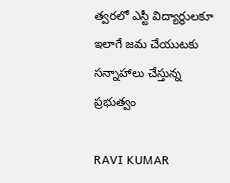త్వరలో ఎస్టీ విద్యార్థులకూ ఇలాగే జమ చేయుటకు సన్నాహాలు చేస్తున్న ప్రభుత్వం

RAVI KUMAR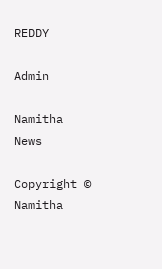REDDY

Admin

Namitha News

Copyright © Namitha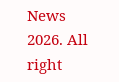News 2026. All right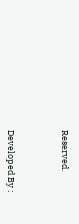Reserved.



Developed By :